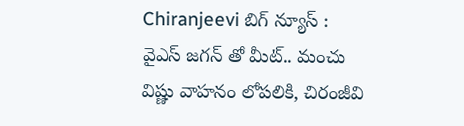Chiranjeevi బిగ్ న్యూస్‌ : వైఎస్ జగన్ తో మీట్.. మంచు విష్ణు వాహనం లోపలికి, చిరంజీవి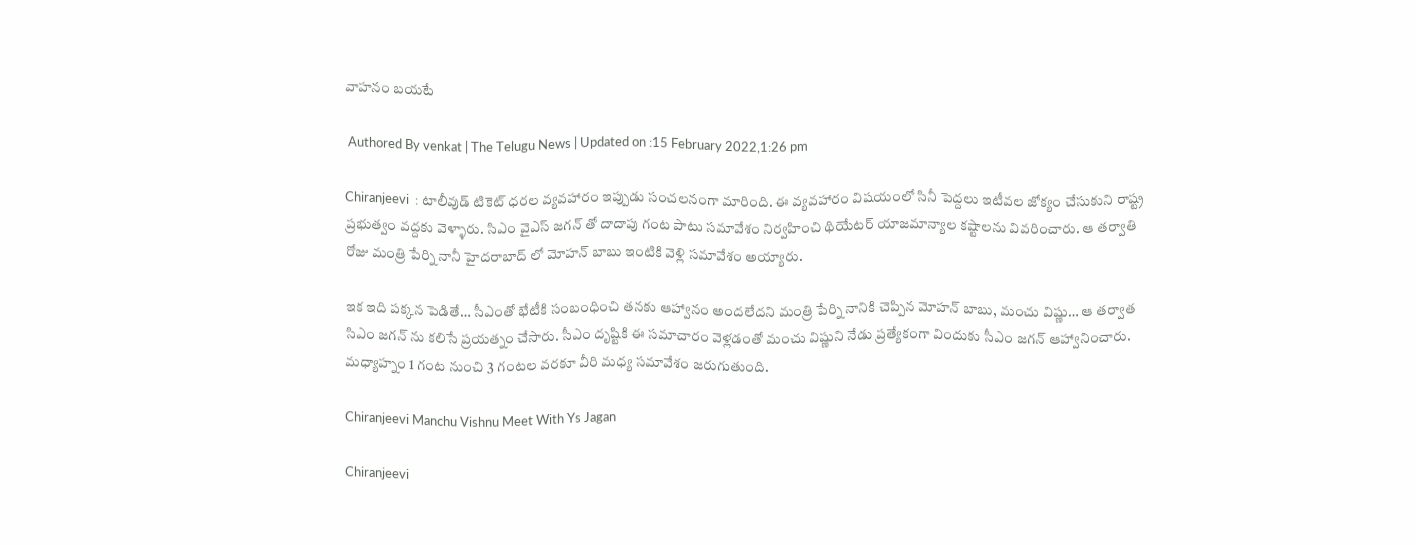వాహనం బయటే

 Authored By venkat | The Telugu News | Updated on :15 February 2022,1:26 pm

Chiranjeevi  : టాలీవుడ్ టికెట్ ధరల వ్యవహారం ఇప్పుడు సంచలనంగా మారింది. ఈ వ్యవహారం విషయంలో సినీ పెద్దలు ఇటీవల జోక్యం చేసుకుని రాష్ట్ర ప్రభుత్వం వద్దకు వెళ్ళారు. సిఎం వైఎస్ జగన్ తో దాదాపు గంట పాటు సమావేశం నిర్వహించి థియేటర్ యాజమాన్యాల కష్టాలను వివరించారు. ఆ తర్వాతి రోజు మంత్రి పేర్ని నానీ హైదరాబాద్ లో మోహన్ బాబు ఇంటికి వెళ్లి సమావేశం అయ్యారు.

ఇక ఇది పక్కన పెడితే… సీఎంతో భేటీకి సంబంధించి తనకు ఆహ్వానం అందలేదని మంత్రి పేర్ని నానికి చెప్పిన మోహన్‌ బాబు, మంచు విష్ణు… ఆ తర్వాత సిఎం జగన్ ను కలిసే ప్రయత్నం చేసారు. సీఎం దృష్టికి ఈ సమాచారం వెళ్లడంతో మంచు విష్ణుని నేడు ప్రత్యేకంగా విందుకు సీఎం జగన్‌ ఆహ్వానించారు. మధ్యాహ్నం 1 గంట నుంచి 3 గంటల వరకూ వీరి మధ్య సమావేశం జరుగుతుంది.

Chiranjeevi Manchu Vishnu Meet With Ys Jagan

Chiranjeevi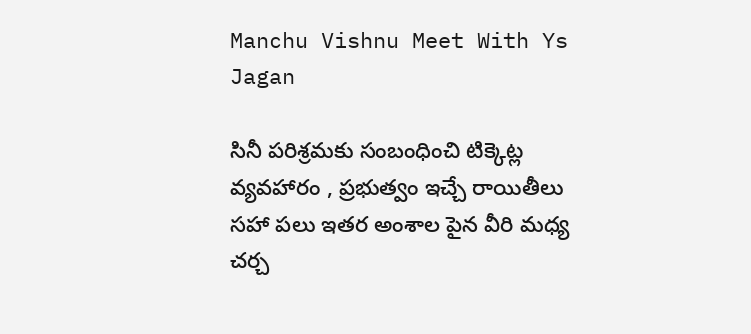Manchu Vishnu Meet With Ys Jagan

సినీ పరిశ్రమకు సంబంధించి టిక్కెట్ల వ్యవహారం , ప్రభుత్వం ఇచ్చే రాయితీలు సహా పలు ఇతర అంశాల పైన వీరి మధ్య చర్చ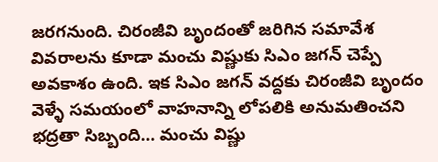జరగనుంది. చిరంజీవి బృందంతో జరిగిన సమావేశ వివరాలను కూడా మంచు విష్ణుకు సిఎం జగన్ చెప్పే అవకాశం ఉంది. ఇక సిఎం జగన్ వద్దకు చిరంజీవి బృందం వెళ్ళే సమయంలో వాహనాన్ని లోపలికి అనుమతించని భద్రతా సిబ్బంది… మంచు విష్ణు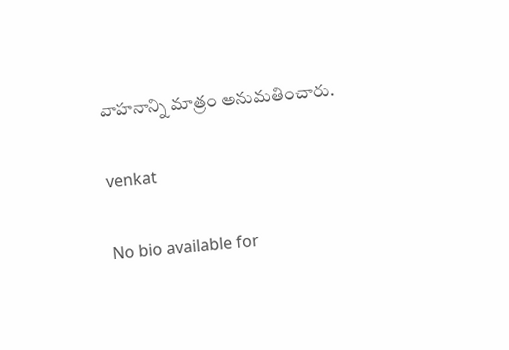వాహనాన్ని మాత్రం అనుమతించారు.

venkat

No bio available for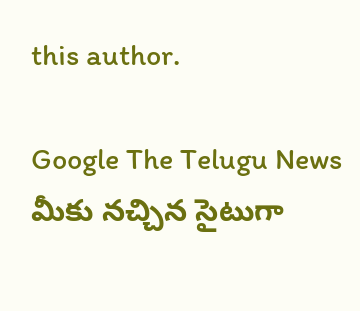this author.

Google The Telugu News మీకు నచ్చిన సైటుగా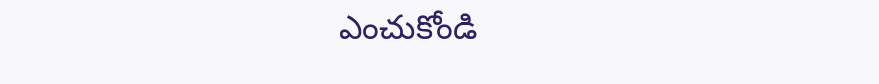ఎంచుకోండి